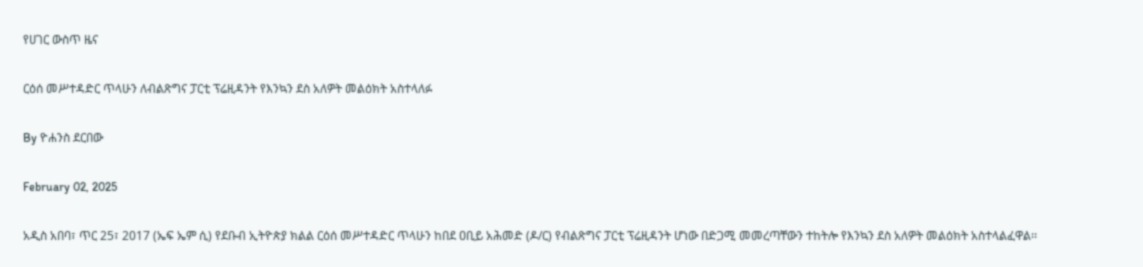የሀገር ውስጥ ዜና

ርዕሰ መሥተዳድር ጥላሁን ለብልጽግና ፓርቲ ፕሬዚዳንት የእንኳን ደስ አለዎት መልዕክት አስተላለፉ

By ዮሐንስ ደርበው

February 02, 2025

አዲስ አበባ፣ ጥር 25፣ 2017 (ኤፍ ኤም ሲ) የደቡብ ኢትዮጵያ ክልል ርዕሰ መሥተዳድር ጥላሁን ከበደ ዐቢይ አሕመድ (ዶ/ር) የብልጽግና ፓርቲ ፕሬዚዳንት ሆነው በድጋሚ መመረጣቸውን ተከትሎ የእንኳን ደስ አለዎት መልዕክት አስተላልፈዋል፡፡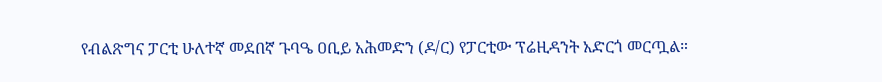የብልጽግና ፓርቲ ሁለተኛ መደበኛ ጉባዔ ዐቢይ አሕመድን (ዶ/ር) የፓርቲው ፕሬዚዳንት አድርጎ መርጧል።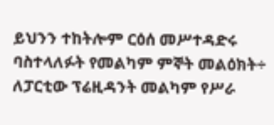ይህንን ተከትሎም ርዕሰ መሥተዳድሩ ባስተላለፉት የመልካም ምኞት መልዕክት÷ ለፓርቲው ፕሬዚዳንት መልካም የሥራ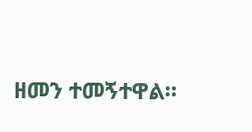ዘመን ተመኝተዋል።